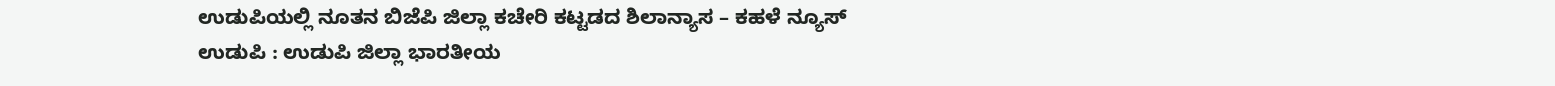ಉಡುಪಿಯಲ್ಲಿ ನೂತನ ಬಿಜೆಪಿ ಜಿಲ್ಲಾ ಕಚೇರಿ ಕಟ್ಟಡದ ಶಿಲಾನ್ಯಾಸ – ಕಹಳೆ ನ್ಯೂಸ್
ಉಡುಪಿ : ಉಡುಪಿ ಜಿಲ್ಲಾ ಭಾರತೀಯ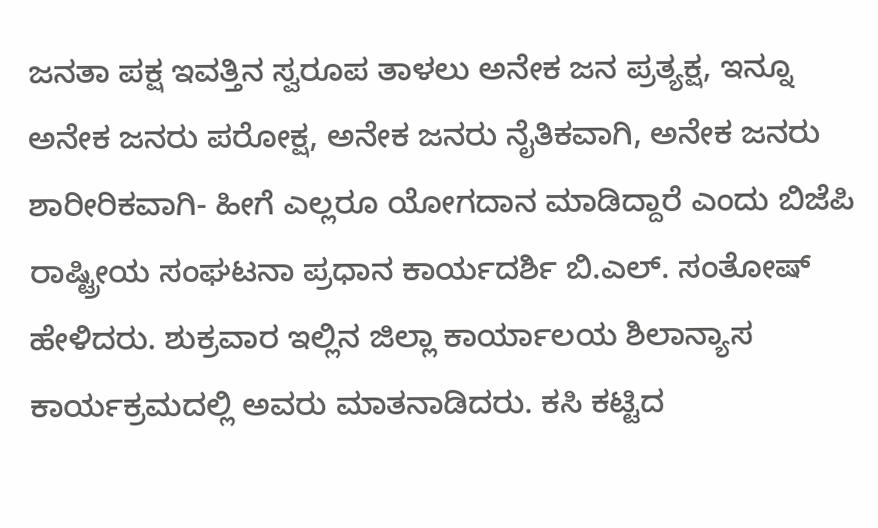ಜನತಾ ಪಕ್ಷ ಇವತ್ತಿನ ಸ್ವರೂಪ ತಾಳಲು ಅನೇಕ ಜನ ಪ್ರತ್ಯಕ್ಷ, ಇನ್ನೂ ಅನೇಕ ಜನರು ಪರೋಕ್ಷ, ಅನೇಕ ಜನರು ನೈತಿಕವಾಗಿ, ಅನೇಕ ಜನರು ಶಾರೀರಿಕವಾಗಿ- ಹೀಗೆ ಎಲ್ಲರೂ ಯೋಗದಾನ ಮಾಡಿದ್ದಾರೆ ಎಂದು ಬಿಜೆಪಿ ರಾಷ್ಟ್ರೀಯ ಸಂಘಟನಾ ಪ್ರಧಾನ ಕಾರ್ಯದರ್ಶಿ ಬಿ.ಎಲ್. ಸಂತೋಷ್ ಹೇಳಿದರು. ಶುಕ್ರವಾರ ಇಲ್ಲಿನ ಜಿಲ್ಲಾ ಕಾರ್ಯಾಲಯ ಶಿಲಾನ್ಯಾಸ ಕಾರ್ಯಕ್ರಮದಲ್ಲಿ ಅವರು ಮಾತನಾಡಿದರು. ಕಸಿ ಕಟ್ಟಿದ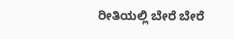ರೀತಿಯಲ್ಲಿ ಬೇರೆ ಬೇರೆ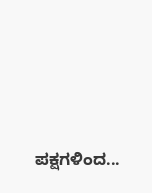ಪಕ್ಷಗಳಿಂದ...